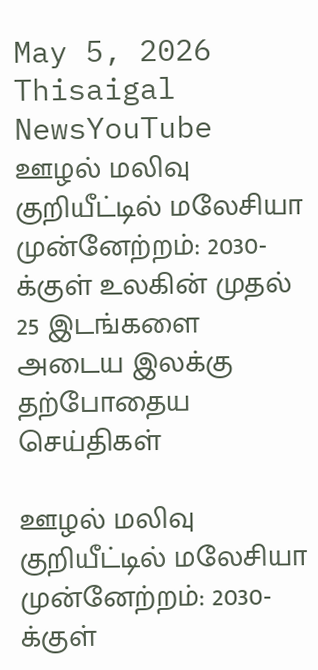May 5, 2026
Thisaigal NewsYouTube
ஊழல் மலிவு குறியீட்டில் மலேசியா முன்னேற்றம்: 2030-க்குள் உலகின் முதல் 25 இடங்களை அடைய இலக்கு
தற்போதைய செய்திகள்

ஊழல் மலிவு குறியீட்டில் மலேசியா முன்னேற்றம்: 2030-க்குள்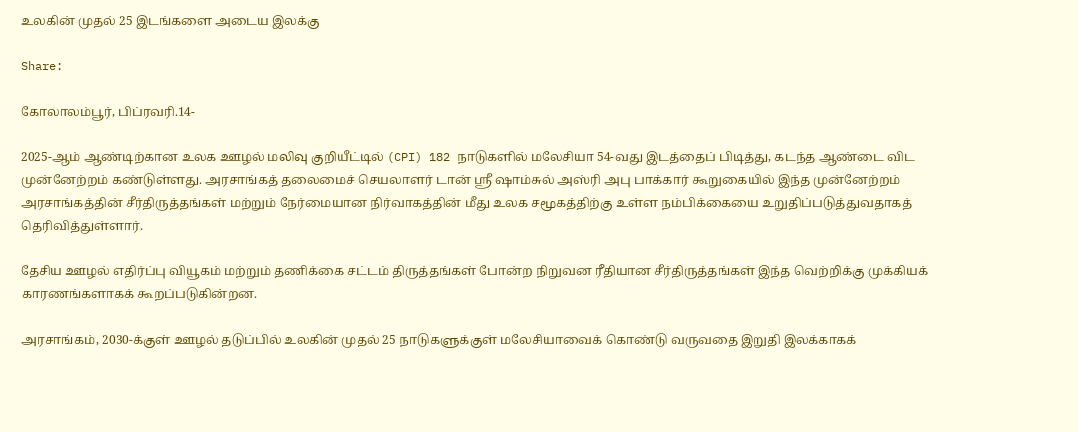உலகின் முதல் 25 இடங்களை அடைய இலக்கு

Share:

கோலாலம்பூர், பிப்ரவரி.14-

2025-ஆம் ஆண்டிற்கான உலக ஊழல் மலிவு குறியீட்டில் (CPI) 182 நாடுகளில் மலேசியா 54-வது இடத்தைப் பிடித்து, கடந்த ஆண்டை விட முன்னேற்றம் கண்டுள்ளது. அரசாங்கத் தலைமைச் செயலாளர் டான் ஶ்ரீ ஷாம்சுல் அஸ்ரி அபு பாக்கார் கூறுகையில் இந்த முன்னேற்றம் அரசாங்கத்தின் சீர்திருத்தங்கள் மற்றும் நேர்மையான நிர்வாகத்தின் மீது உலக சமூகத்திற்கு உள்ள நம்பிக்கையை உறுதிப்படுத்துவதாகத் தெரிவித்துள்ளார்.

தேசிய ஊழல் எதிர்ப்பு வியூகம் மற்றும் தணிக்கை சட்டம் திருத்தங்கள் போன்ற நிறுவன ரீதியான சீர்திருத்தங்கள் இந்த வெற்றிக்கு முக்கியக் காரணங்களாகக் கூறப்படுகின்றன.

அரசாங்கம், 2030-க்குள் ஊழல் தடுப்பில் உலகின் முதல் 25 நாடுகளுக்குள் மலேசியாவைக் கொண்டு வருவதை இறுதி இலக்காகக்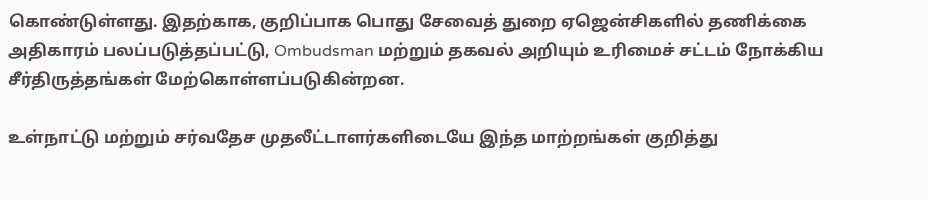கொண்டுள்ளது. இதற்காக, குறிப்பாக பொது சேவைத் துறை ஏஜென்சிகளில் தணிக்கை அதிகாரம் பலப்படுத்தப்பட்டு, Ombudsman மற்றும் தகவல் அறியும் உரிமைச் சட்டம் நோக்கிய சீர்திருத்தங்கள் மேற்கொள்ளப்படுகின்றன.

உள்நாட்டு மற்றும் சர்வதேச முதலீட்டாளர்களிடையே இந்த மாற்றங்கள் குறித்து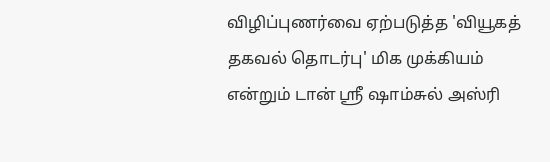விழிப்புணர்வை ஏற்படுத்த 'வியூகத் தகவல் தொடர்பு' மிக முக்கியம் என்றும் டான் ஶ்ரீ ஷாம்சுல் அஸ்ரி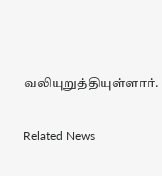வலியுறுத்தியுள்ளார்.

Related News